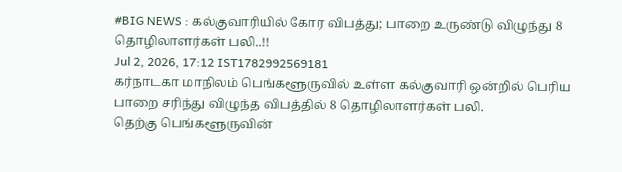#BIG NEWS : கல்குவாரியில் கோர விபத்து; பாறை உருண்டு விழுந்து 8 தொழிலாளர்கள் பலி..!!
Jul 2, 2026, 17:12 IST1782992569181
கர்நாடகா மாநிலம் பெங்களூருவில் உள்ள கல்குவாரி ஒன்றில் பெரிய பாறை சரிந்து விழுந்த விபத்தில் 8 தொழிலாளர்கள் பலி.
தெற்கு பெங்களூருவின்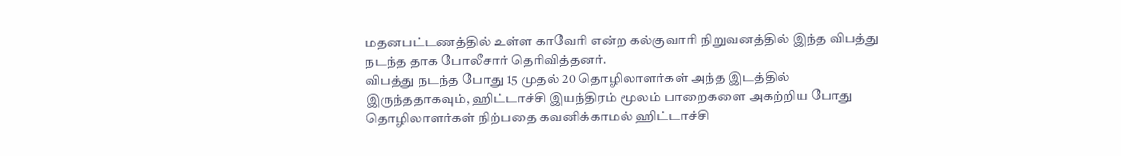மதனபட்டணத்தில் உள்ள காவேரி என்ற கல்குவாரி நிறுவனத்தில் இந்த விபத்து நடந்த தாக போலீசார் தெரிவித்தனர்.
விபத்து நடந்த போது 15 முதல் 20 தொழிலாளர்கள் அந்த இடத்தில் இருந்ததாகவும், ஹிட்டாச்சி இயந்திரம் மூலம் பாறைகளை அகற்றிய போது தொழிலாளர்கள் நிற்பதை கவனிக்காமல் ஹிட்டாச்சி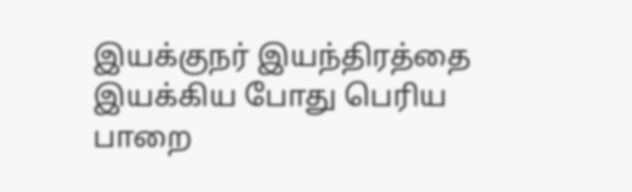இயக்குநர் இயந்திரத்தை இயக்கிய போது பெரிய பாறை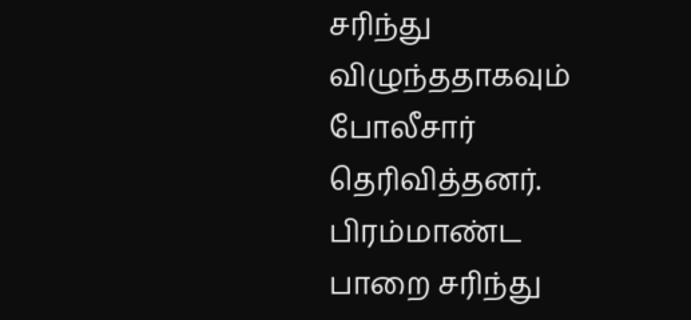சரிந்து விழுந்ததாகவும் போலீசார் தெரிவித்தனர்.
பிரம்மாண்ட பாறை சரிந்து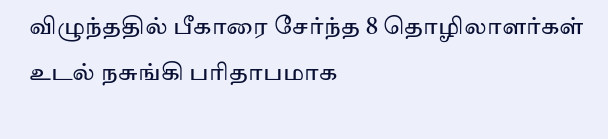விழுந்ததில் பீகாரை சேர்ந்த 8 தொழிலாளர்கள் உடல் நசுங்கி பரிதாபமாக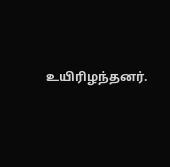உயிரிழந்தனர்.